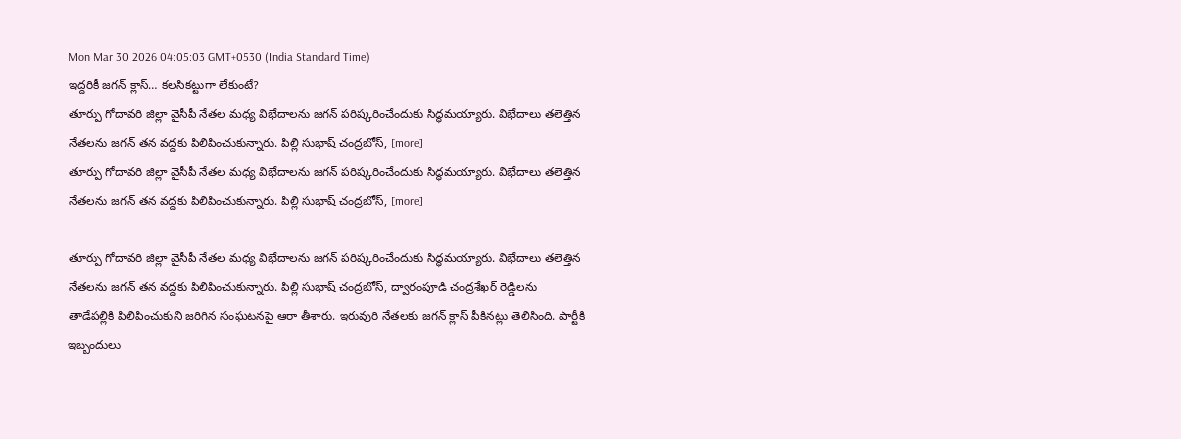Mon Mar 30 2026 04:05:03 GMT+0530 (India Standard Time)
ఇద్దరికీ జగన్ క్లాస్… కలసికట్టుగా లేకుంటే?
తూర్పు గోదావరి జిల్లా వైసీపీ నేతల మధ్య విభేదాలను జగన్ పరిష్కరించేందుకు సిద్ధమయ్యారు. విభేదాలు తలెత్తిన నేతలను జగన్ తన వద్దకు పిలిపించుకున్నారు. పిల్లి సుభాష్ చంద్రబోస్, [more]
తూర్పు గోదావరి జిల్లా వైసీపీ నేతల మధ్య విభేదాలను జగన్ పరిష్కరించేందుకు సిద్ధమయ్యారు. విభేదాలు తలెత్తిన నేతలను జగన్ తన వద్దకు పిలిపించుకున్నారు. పిల్లి సుభాష్ చంద్రబోస్, [more]

తూర్పు గోదావరి జిల్లా వైసీపీ నేతల మధ్య విభేదాలను జగన్ పరిష్కరించేందుకు సిద్ధమయ్యారు. విభేదాలు తలెత్తిన నేతలను జగన్ తన వద్దకు పిలిపించుకున్నారు. పిల్లి సుభాష్ చంద్రబోస్, ద్వారంపూడి చంద్రశేఖర్ రెడ్డిలను తాడేపల్లికి పిలిపించుకుని జరిగిన సంఘటనపై ఆరా తీశారు. ఇరువురి నేతలకు జగన్ క్లాస్ పీకినట్లు తెలిసింది. పార్టీకి ఇబ్బందులు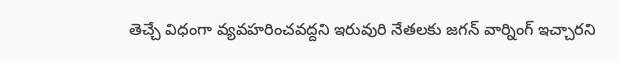తెచ్చే విధంగా వ్యవహరించవద్దని ఇరువురి నేతలకు జగన్ వార్నింగ్ ఇచ్చారని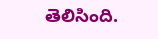తెలిసింది.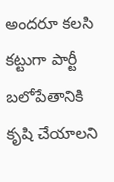అందరూ కలసి కట్టుగా పార్టీ బలోపేతానికి కృషి చేయాలని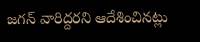జగన్ వారిద్దరని ఆదేశించినట్లు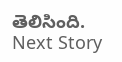తెలిసింది.
Next Story